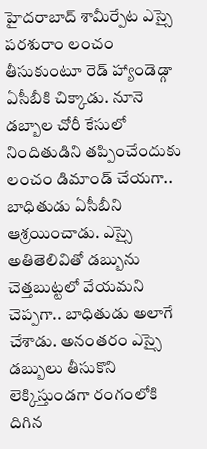హైదరాబాద్ శామీర్పేట ఎస్సై పరశురాం లంచం తీసుకుంటూ రెడ్ హ్యాండెడ్గా ఏసీబీకి చిక్కాడు. నూనె డబ్బాల చోరీ కేసులో నిందితుడిని తప్పించేందుకు లంచం డిమాండ్ చేయగా.. బాధితుడు ఏసీబీని ఆశ్రయించాడు. ఎస్సై అతితెలివితో డబ్బును చెత్తబుట్టలో వేయమని చెప్పగా.. బాధితుడు అలాగే చేశాడు. అనంతరం ఎస్సై డబ్బులు తీసుకొని లెక్కిస్తుండగా రంగంలోకి దిగిన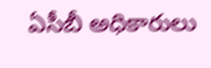ఏసీబీ అధికారులు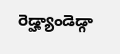రెడ్హ్యాండెడ్గా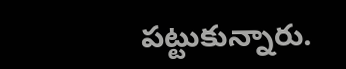పట్టుకున్నారు.